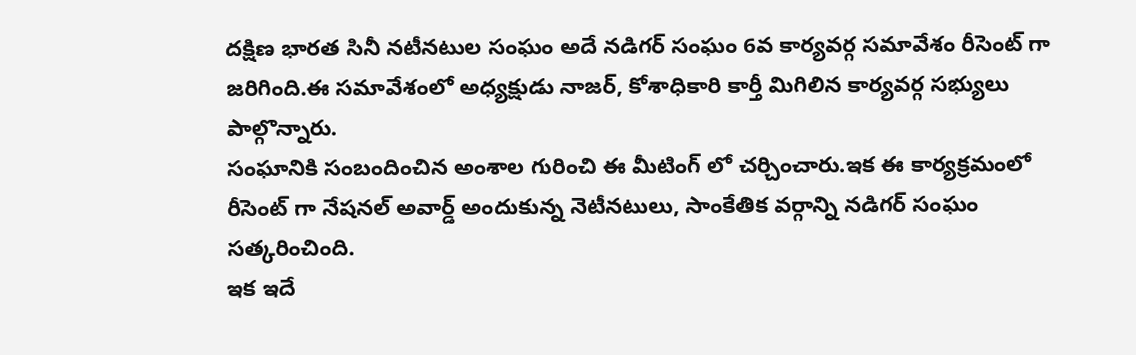దక్షిణ భారత సినీ నటీనటుల సంఘం అదే నడిగర్ సంఘం 6వ కార్యవర్గ సమావేశం రీసెంట్ గా జరిగింది.ఈ సమావేశంలో అధ్యక్షుడు నాజర్, కోశాధికారి కార్తీ మిగిలిన కార్యవర్గ సభ్యులు పాల్గొన్నారు.
సంఘానికి సంబందించిన అంశాల గురించి ఈ మీటింగ్ లో చర్చించారు.ఇక ఈ కార్యక్రమంలో రీసెంట్ గా నేషనల్ అవార్డ్ అందుకున్న నెటీనటులు, సాంకేతిక వర్గాన్ని నడిగర్ సంఘం సత్కరించింది.
ఇక ఇదే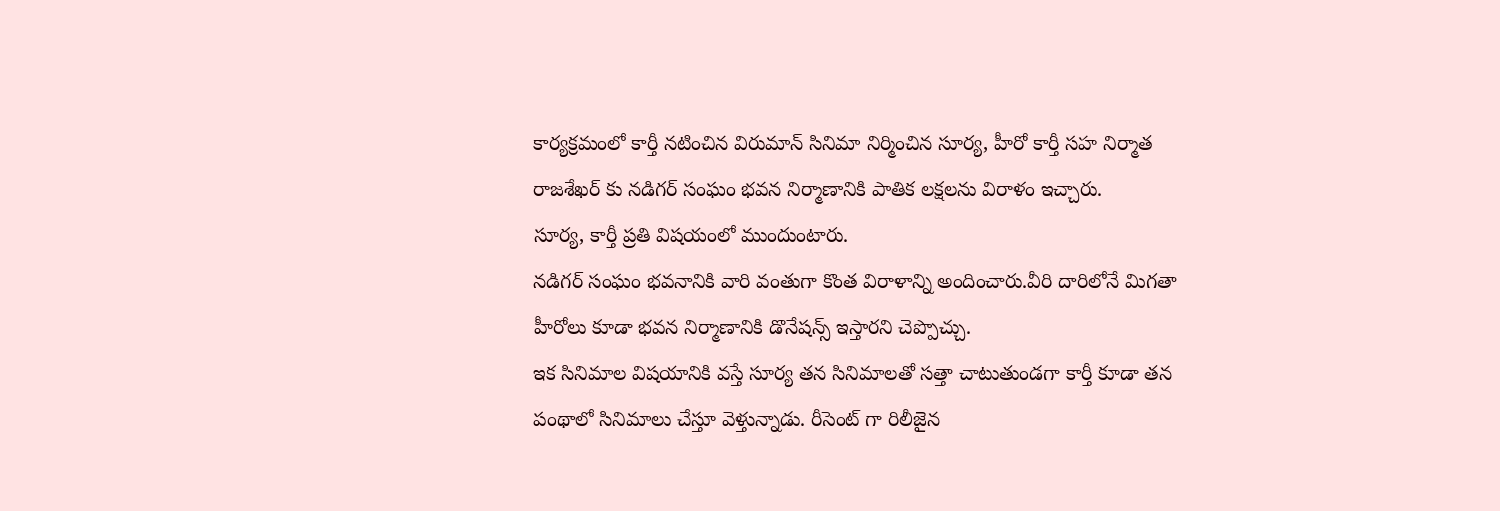కార్యక్రమంలో కార్తీ నటించిన విరుమాన్ సినిమా నిర్మించిన సూర్య, హీరో కార్తీ సహ నిర్మాత రాజశేఖర్ కు నడిగర్ సంఘం భవన నిర్మాణానికి పాతిక లక్షలను విరాళం ఇచ్చారు.
సూర్య, కార్తీ ప్రతి విషయంలో ముందుంటారు.
నడిగర్ సంఘం భవనానికి వారి వంతుగా కొంత విరాళాన్ని అందించారు.వీరి దారిలోనే మిగతా హీరోలు కూడా భవన నిర్మాణానికి డొనేషన్స్ ఇస్తారని చెప్పొచ్చు.
ఇక సినిమాల విషయానికి వస్తే సూర్య తన సినిమాలతో సత్తా చాటుతుండగా కార్తీ కూడా తన పంథాలో సినిమాలు చేస్తూ వెళ్తున్నాడు. రీసెంట్ గా రిలీజైన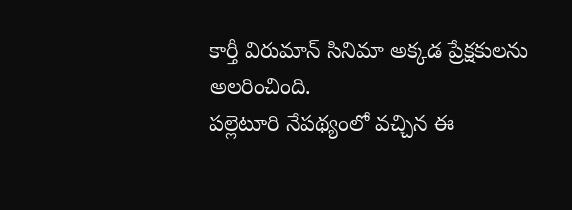కార్తీ విరుమాన్ సినిమా అక్కడ ప్రేక్షకులను అలరించింది.
పల్లెటూరి నేపథ్యంలో వచ్చిన ఈ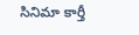సినిమా కార్తీ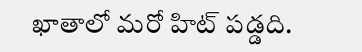ఖాతాలో మరో హిట్ పడ్డది.